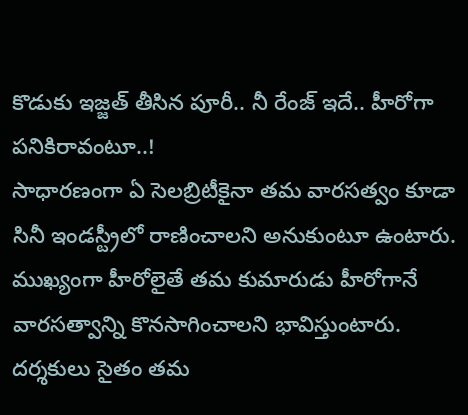కొడుకు ఇజ్జత్ తీసిన పూరీ.. నీ రేంజ్ ఇదే.. హీరోగా పనికిరావంటూ..!
సాధారణంగా ఏ సెలబ్రిటీకైనా తమ వారసత్వం కూడా సినీ ఇండస్ట్రీలో రాణించాలని అనుకుంటూ ఉంటారు. ముఖ్యంగా హీరోలైతే తమ కుమారుడు హీరోగానే వారసత్వాన్ని కొనసాగించాలని భావిస్తుంటారు. దర్శకులు సైతం తమ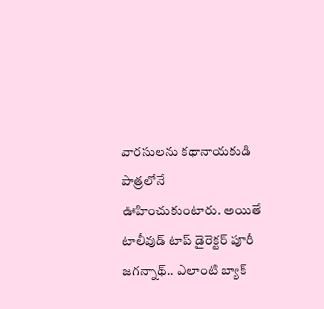వారసులను కథానాయకుడి పాత్రలోనే ఊహించుకుంటారు. అయితే టాలీవుడ్ టాప్ డైరెక్టర్ పూరీ జగన్నాథ్.. ఎలాంటి బ్యాక్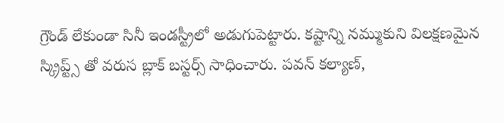గ్రౌండ్ లేకుండా సినీ ఇండస్ట్రీలో అడుగుపెట్టారు. కష్టాన్ని నమ్ముకుని విలక్షణమైన స్క్రిప్ట్స్ తో వరుస బ్లాక్ బస్టర్స్ సాధించారు. పవన్ కల్యాణ్,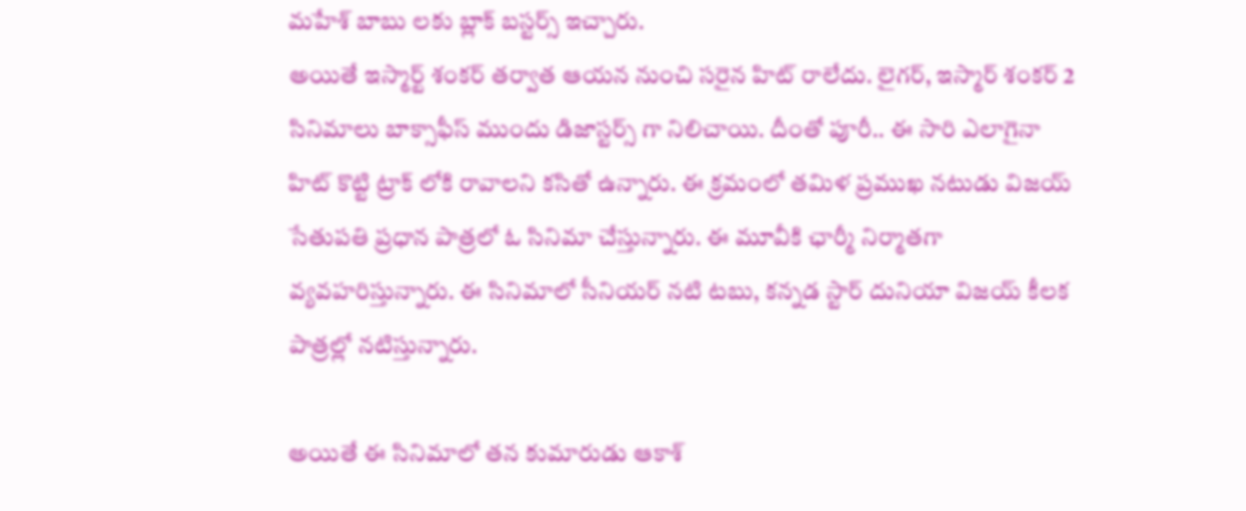మహేశ్ బాబు లకు బ్లాక్ బస్టర్స్ ఇచ్చారు.
అయితే ఇస్మార్ట్ శంకర్ తర్వాత ఆయన నుంచి సరైన హిట్ రాలేదు. లైగర్, ఇస్మార్ శంకర్ 2 సినిమాలు బాక్సాఫీస్ ముందు డిజాస్టర్స్ గా నిలిచాయి. దీంతో పూరీ.. ఈ సారి ఎలాగైనా హిట్ కొట్టి ట్రాక్ లోకి రావాలని కసితో ఉన్నారు. ఈ క్రమంలో తమిళ ప్రముఖ నటుడు విజయ్ సేతుపతి ప్రధాన పాత్రలో ఓ సినిమా చేస్తున్నారు. ఈ మూవీకి ఛార్మీ నిర్మాతగా వ్యవహరిస్తున్నారు. ఈ సినిమాలో సీనియర్ నటి టబు, కన్నడ స్టార్ దునియా విజయ్ కీలక పాత్రల్లో నటిస్తున్నారు.

అయితే ఈ సినిమాలో తన కుమారుడు ఆకాశ్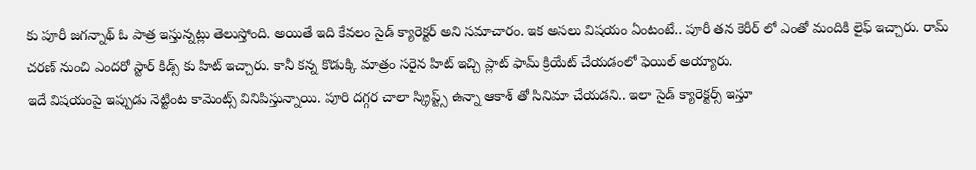కు పూరీ జగన్నాథ్ ఓ పాత్ర ఇస్తున్నట్లు తెలుస్తోంది. అయితే ఇది కేవలం సైడ్ క్యారెక్టర్ అని సమాచారం. ఇక అసలు విషయం ఏంటంటే.. పూరీ తన కెరీర్ లో ఎంతో మందికి లైఫ్ ఇచ్చారు. రామ్ చరణ్ నుంచి ఎందరో స్టార్ కిడ్స్ కు హిట్ ఇచ్చారు. కానీ కన్న కొడుక్కి మాత్రం సరైన హిట్ ఇచ్చి ప్లాట్ ఫామ్ క్రియేట్ చేయడంలో ఫెయిల్ అయ్యారు.
ఇదే విషయంపై ఇప్పుడు నెట్టింట కామెంట్స్ వినిపిస్తున్నాయి. పూరి దగ్గర చాలా స్క్రిప్ట్స్ ఉన్నా ఆకాశ్ తో సినిమా చేయడని.. ఇలా సైడ్ క్యారెక్టర్స్ ఇస్తూ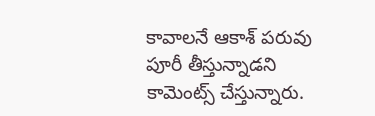కావాలనే ఆకాశ్ పరువు పూరీ తీస్తున్నాడని కామెంట్స్ చేస్తున్నారు.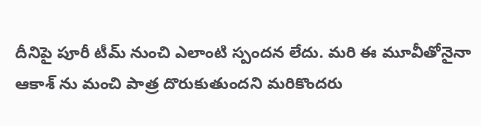దీనిపై పూరీ టీమ్ నుంచి ఎలాంటి స్పందన లేదు. మరి ఈ మూవీతోనైనా ఆకాశ్ ను మంచి పాత్ర దొరుకుతుందని మరికొందరు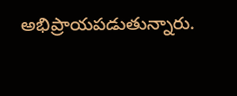అభిప్రాయపడుతున్నారు.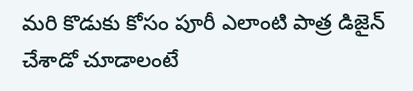మరి కొడుకు కోసం పూరీ ఎలాంటి పాత్ర డిజైన్ చేశాడో చూడాలంటే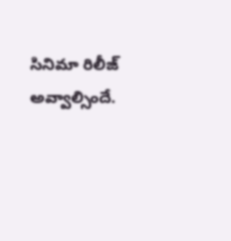సినిమా రిలీజ్ అవ్వాల్సిందే.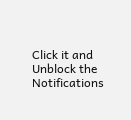Click it and Unblock the Notifications